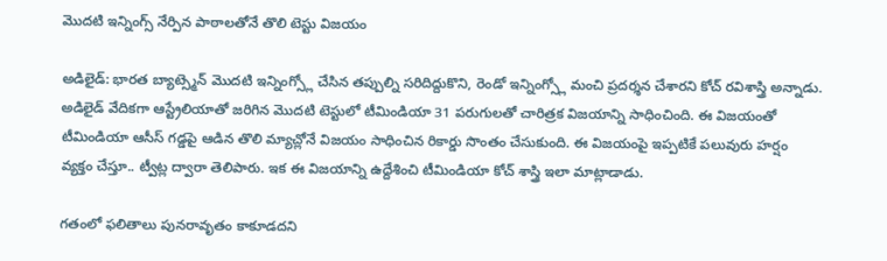మొదటి ఇన్నింగ్స్ నేర్పిన పాఠాలతోనే తొలి టెస్టు విజయం

అడిలైడ్: భారత బ్యాట్స్మెన్ మొదటి ఇన్నింగ్స్లో చేసిన తప్పుల్ని సరిదిద్దుకొని, రెండో ఇన్నింగ్స్లో మంచి ప్రదర్శన చేశారని కోచ్ రవిశాస్త్రి అన్నాడు. అడిలైడ్ వేదికగా ఆస్ట్రేలియాతో జరిగిన మొదటి టెస్టులో టీమిండియా 31 పరుగులతో చారిత్రక విజయాన్ని సాధించింది. ఈ విజయంతో టీమిండియా ఆసీస్ గడ్డపై ఆడిన తొలి మ్యాచ్లోనే విజయం సాధించిన రికార్డు సొంతం చేసుకుంది. ఈ విజయంపై ఇప్పటికే పలువురు హర్షం వ్యక్తం చేస్తూ.. ట్వీట్ల ద్వారా తెలిపారు. ఇక ఈ విజయాన్ని ఉద్దేశించి టీమిండియా కోచ్ శాస్త్రి ఇలా మాట్లాడాడు.

గతంలో ఫలితాలు పునరావృతం కాకూడదని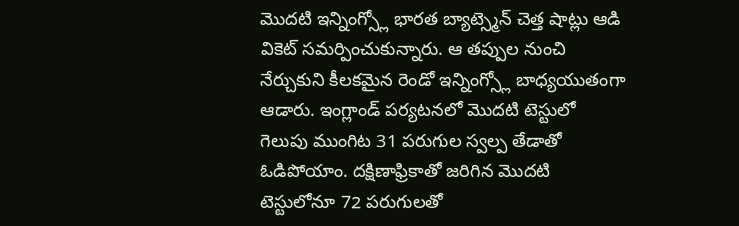మొదటి ఇన్నింగ్స్లో భారత బ్యాట్స్మెన్ చెత్త షాట్లు ఆడి వికెట్ సమర్పించుకున్నారు. ఆ తప్పుల నుంచి నేర్చుకుని కీలకమైన రెండో ఇన్నింగ్స్లో బాధ్యయుతంగా ఆడారు. ఇంగ్లాండ్ పర్యటనలో మొదటి టెస్టులో గెలుపు ముంగిట 31 పరుగుల స్వల్ప తేడాతో ఓడిపోయాం. దక్షిణాఫ్రికాతో జరిగిన మొదటి టెస్టులోనూ 72 పరుగులతో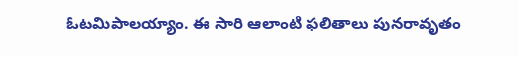ఓటమిపాలయ్యాం. ఈ సారి ఆలాంటి ఫలితాలు పునరావృతం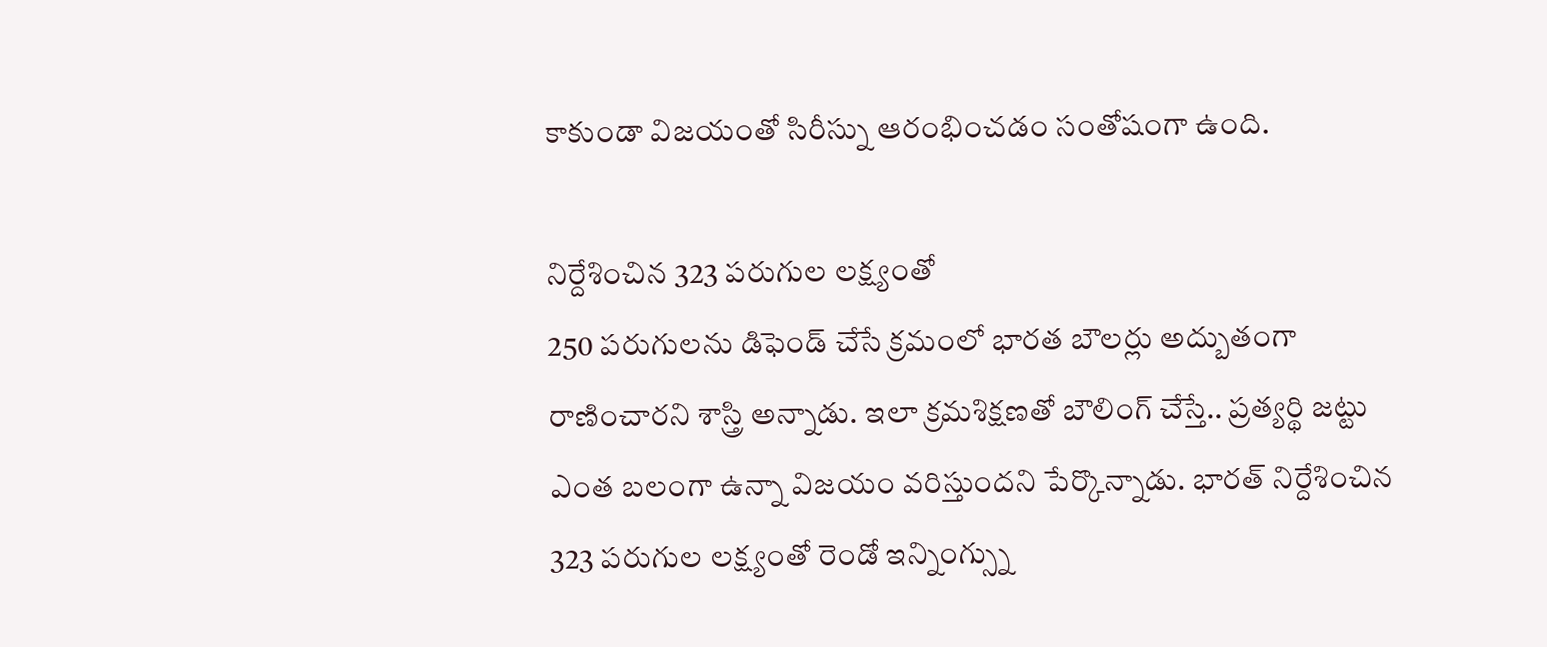కాకుండా విజయంతో సిరీస్ను ఆరంభించడం సంతోషంగా ఉంది.

నిర్దేశించిన 323 పరుగుల లక్ష్యంతో
250 పరుగులను డిఫెండ్ చేసే క్రమంలో భారత బౌలర్లు అద్బుతంగా రాణించారని శాస్త్రి అన్నాడు. ఇలా క్రమశిక్షణతో బౌలింగ్ చేస్తే.. ప్రత్యర్థి జట్టు ఎంత బలంగా ఉన్నా విజయం వరిస్తుందని పేర్కొన్నాడు. భారత్ నిర్దేశించిన 323 పరుగుల లక్ష్యంతో రెండో ఇన్నింగ్స్ను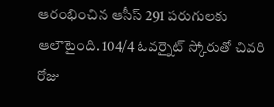ఆరంభించిన ఆసీస్ 291 పరుగులకు ఆలౌటైంది. 104/4 ఓవర్నైట్ స్కోరుతో చివరి రోజు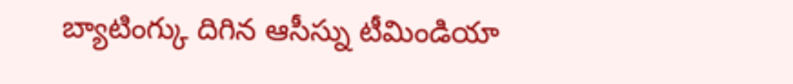బ్యాటింగ్కు దిగిన ఆసీస్ను టీమిండియా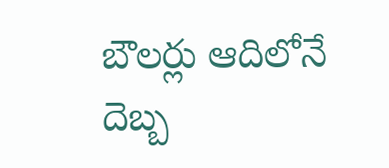బౌలర్లు ఆదిలోనే దెబ్బ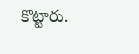కొట్టారు.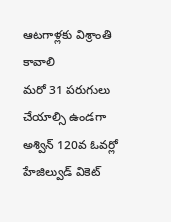ఆటగాళ్లకు విశ్రాంతి కావాలి
మరో 31 పరుగులు చేయాల్సి ఉండగా అశ్విన్ 120వ ఓవర్లో హేజిల్వుడ్ వికెట్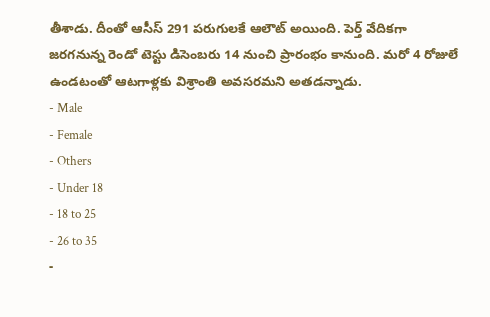తీశాడు. దీంతో ఆసీస్ 291 పరుగులకే ఆలౌట్ అయింది. పెర్త్ వేదికగా జరగనున్న రెండో టెస్టు డిసెంబరు 14 నుంచి ప్రారంభం కానుంది. మరో 4 రోజులే ఉండటంతో ఆటగాళ్లకు విశ్రాంతి అవసరమని అతడన్నాడు.
- Male
- Female
- Others
- Under 18
- 18 to 25
- 26 to 35
-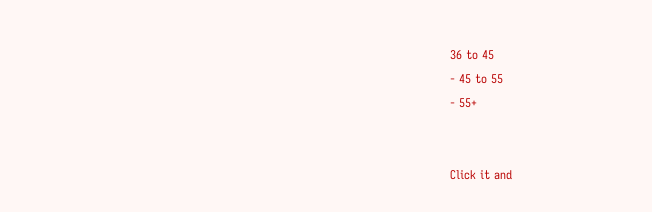36 to 45
- 45 to 55
- 55+


Click it and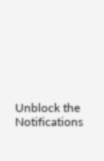Unblock the Notifications